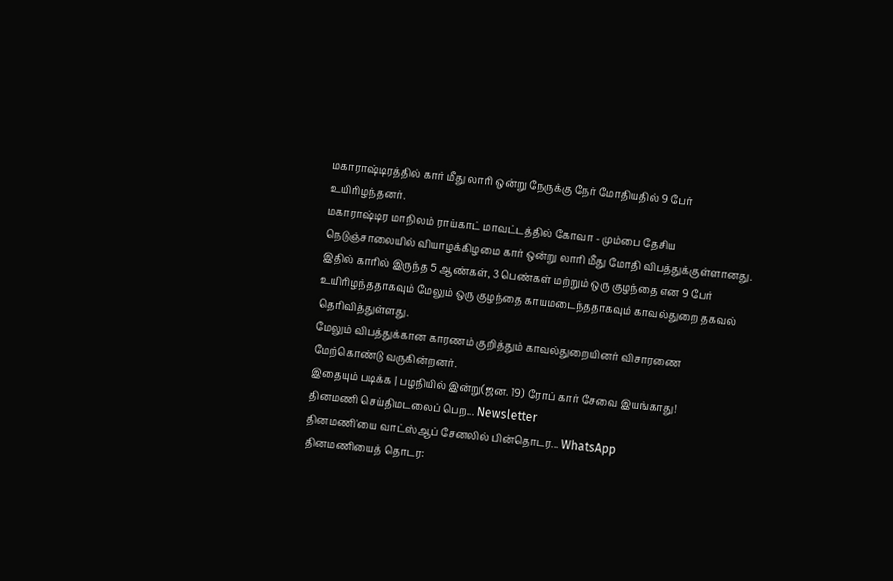மகாராஷ்டிரத்தில் கார் மீது லாரி ஒன்று நேருக்கு நேர் மோதியதில் 9 பேர் உயிரிழந்தனர்.
மகாராஷ்டிர மாநிலம் ராய்காட் மாவட்டத்தில் கோவா - மும்பை தேசிய நெடுஞ்சாலையில் வியாழக்கிழமை கார் ஒன்று லாரி மீது மோதி விபத்துக்குள்ளானது.
இதில் காரில் இருந்த 5 ஆண்கள், 3 பெண்கள் மற்றும் ஒரு குழந்தை என 9 பேர் உயிரிழந்ததாகவும் மேலும் ஒரு குழந்தை காயமடைந்ததாகவும் காவல்துறை தகவல் தெரிவித்துள்ளது.
மேலும் விபத்துக்கான காரணம் குறித்தும் காவல்துறையினர் விசாரணை மேற்கொண்டு வருகின்றனர்.
இதையும் படிக்க | பழநியில் இன்று(ஜன. 19) ரோப் கார் சேவை இயங்காது!
தினமணி செய்திமடலைப் பெற... Newsletter
தினமணி'யை வாட்ஸ்ஆப் சேனலில் பின்தொடர... WhatsApp
தினமணியைத் தொடர: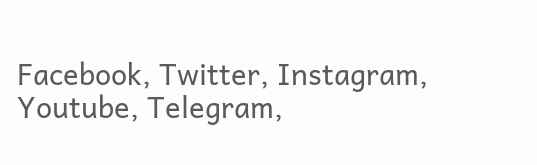Facebook, Twitter, Instagram, Youtube, Telegram,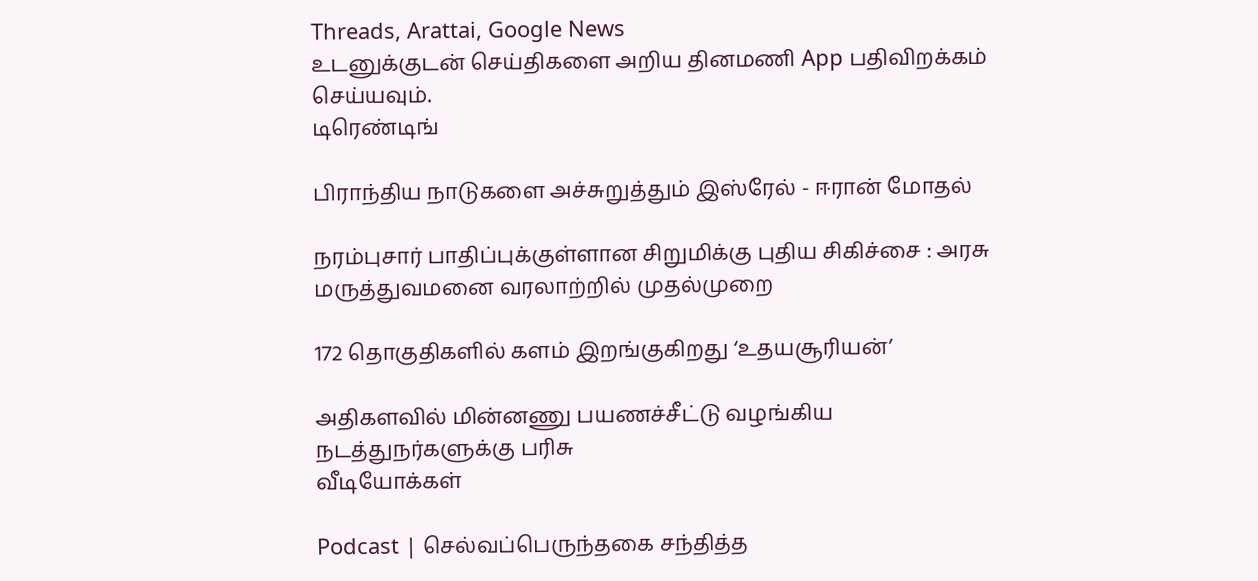Threads, Arattai, Google News
உடனுக்குடன் செய்திகளை அறிய தினமணி App பதிவிறக்கம் செய்யவும்.
டிரெண்டிங்

பிராந்திய நாடுகளை அச்சுறுத்தும் இஸ்ரேல் - ஈரான் மோதல்

நரம்புசார் பாதிப்புக்குள்ளான சிறுமிக்கு புதிய சிகிச்சை : அரசு மருத்துவமனை வரலாற்றில் முதல்முறை

172 தொகுதிகளில் களம் இறங்குகிறது ‘உதயசூரியன்’

அதிகளவில் மின்னணு பயணச்சீட்டு வழங்கிய நடத்துநர்களுக்கு பரிசு
வீடியோக்கள்

Podcast | செல்வப்பெருந்தகை சந்தித்த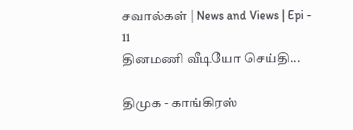சவால்கள் | News and Views | Epi - 11
தினமணி வீடியோ செய்தி...

திமுக - காங்கிரஸ்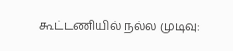கூட்டணியில் நல்ல முடிவு: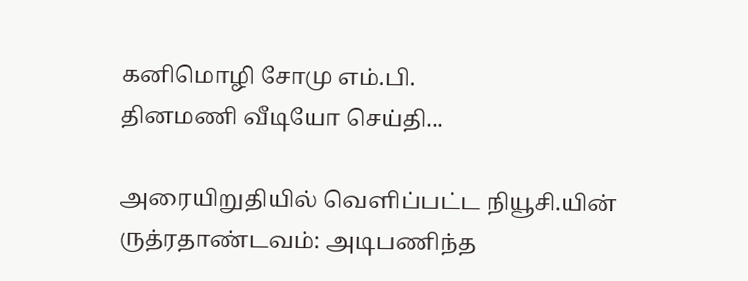கனிமொழி சோமு எம்.பி.
தினமணி வீடியோ செய்தி...

அரையிறுதியில் வெளிப்பட்ட நியூசி.யின் ருத்ரதாண்டவம்: அடிபணிந்த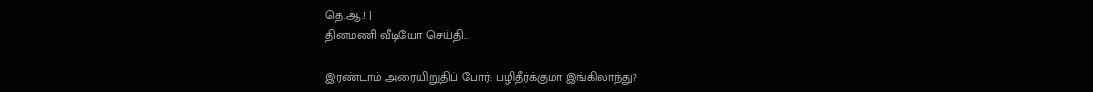தெ.ஆ.! |
தினமணி வீடியோ செய்தி...

இரண்டாம் அரையிறுதிப் போர்: பழிதீர்க்குமா இங்கிலாந்து?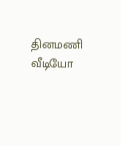தினமணி வீடியோ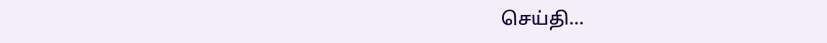செய்தி...